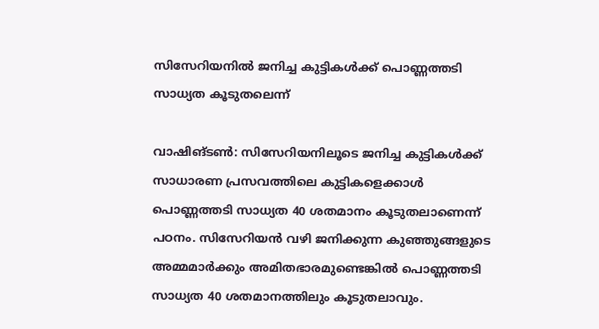സിസേറിയനില്‍ ജനിച്ച കുട്ടികള്‍ക്ക് പൊണ്ണത്തടി സാധ്യത കൂടുതലെന്ന്

വാഷിങ്ടണ്‍: സിസേറിയനിലൂടെ ജനിച്ച കുട്ടികള്‍ക്ക് സാധാരണ പ്രസവത്തിലെ കുട്ടികളെക്കാള്‍  പൊണ്ണത്തടി സാധ്യത 40 ശതമാനം കൂടുതലാണെന്ന് പഠനം. സിസേറിയന്‍ വഴി ജനിക്കുന്ന കുഞ്ഞുങ്ങളുടെ അമ്മമാര്‍ക്കും അമിതഭാരമുണ്ടെങ്കില്‍ പൊണ്ണത്തടി സാധ്യത 40 ശതമാനത്തിലും കൂടുതലാവും.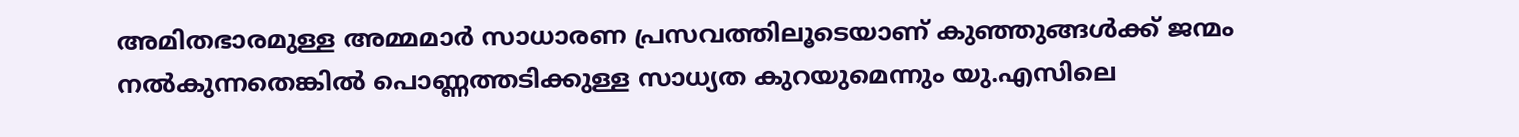അമിതഭാരമുള്ള അമ്മമാര്‍ സാധാരണ പ്രസവത്തിലൂടെയാണ് കുഞ്ഞുങ്ങള്‍ക്ക് ജന്മം നല്‍കുന്നതെങ്കില്‍ പൊണ്ണത്തടിക്കുള്ള സാധ്യത കുറയുമെന്നും യു.എസിലെ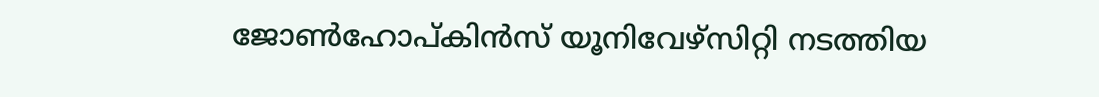ജോണ്‍ഹോപ്കിന്‍സ് യൂനിവേഴ്സിറ്റി നടത്തിയ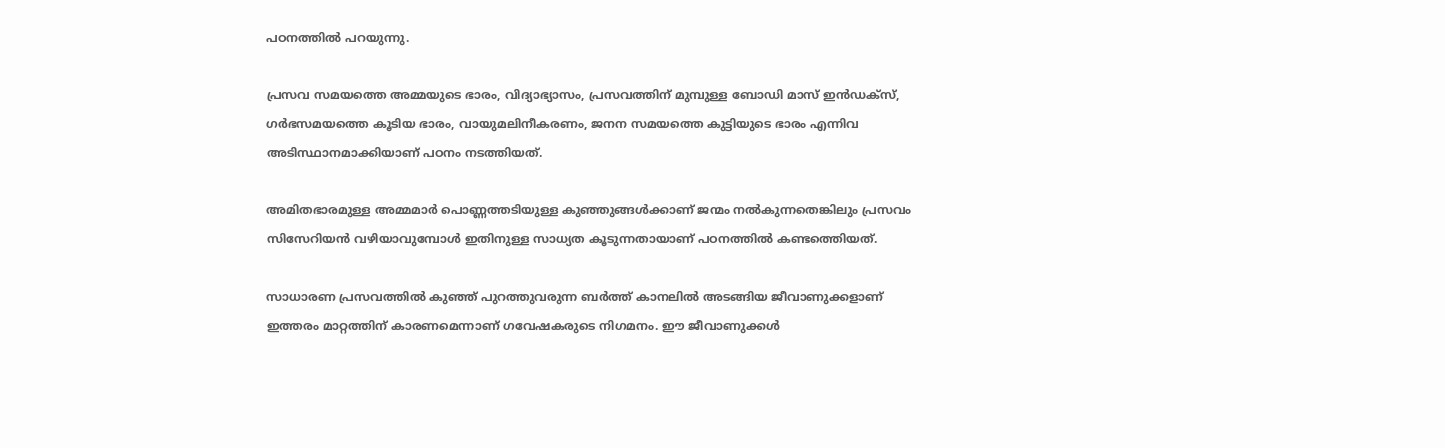പഠനത്തില്‍ പറയുന്നു.

പ്രസവ സമയത്തെ അമ്മയുടെ ഭാരം, വിദ്യാഭ്യാസം, പ്രസവത്തിന് മുമ്പുള്ള ബോഡി മാസ് ഇന്‍ഡക്സ്, ഗര്‍ഭസമയത്തെ കൂടിയ ഭാരം, വായുമലിനീകരണം, ജനന സമയത്തെ കുട്ടിയുടെ ഭാരം എന്നിവ അടിസ്ഥാനമാക്കിയാണ് പഠനം നടത്തിയത്.

അമിതഭാരമുള്ള അമ്മമാര്‍ പൊണ്ണത്തടിയുള്ള കുഞ്ഞുങ്ങള്‍ക്കാണ് ജന്മം നല്‍കുന്നതെങ്കിലും പ്രസവം സിസേറിയന്‍ വഴിയാവുമ്പോള്‍ ഇതിനുള്ള സാധ്യത കൂടുന്നതായാണ് പഠനത്തില്‍ കണ്ടത്തെിയത്.

സാധാരണ പ്രസവത്തില്‍ കുഞ്ഞ് പുറത്തുവരുന്ന ബര്‍ത്ത് കാനലില്‍ അടങ്ങിയ ജീവാണുക്കളാണ് ഇത്തരം മാറ്റത്തിന് കാരണമെന്നാണ് ഗവേഷകരുടെ നിഗമനം. ഈ ജീവാണുക്കള്‍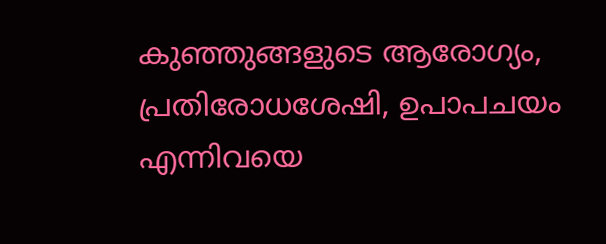കുഞ്ഞുങ്ങളുടെ ആരോഗ്യം, പ്രതിരോധശേഷി, ഉപാപചയം എന്നിവയെ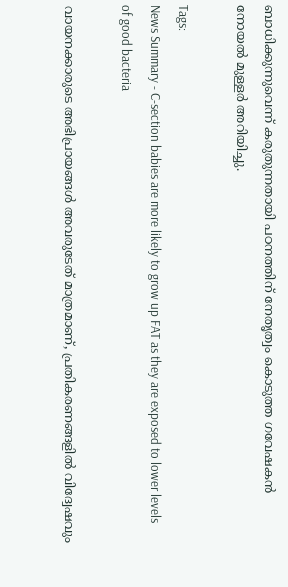ബാധിക്കുന്നുവെന്ന് കരുതുന്നതായി പഠനത്തിന് നേതൃത്വം കൊടുത്ത ഗവേഷകന്‍ നോയല്‍ മുള്ളര്‍ അറിയിച്ചു.

Tags:
News Summary - C-section babies are more likely to grow up FAT as they are exposed to lower levels of good bacteria

വായനക്കാരുടെ അഭിപ്രായങ്ങള്‍ അവരുടേത് മാത്രമാണ്, പ്രതികരണങ്ങളിൽ വിദ്വേഷവും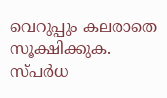വെറുപ്പും കലരാതെ സൂക്ഷിക്കുക. സ്പർധ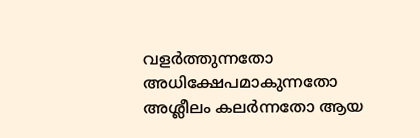വളർത്തുന്നതോ അധിക്ഷേപമാകുന്നതോ അശ്ലീലം കലർന്നതോ ആയ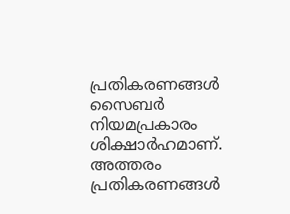പ്രതികരണങ്ങൾ സൈബർ നിയമപ്രകാരം ശിക്ഷാർഹമാണ്. അത്തരം പ്രതികരണങ്ങൾ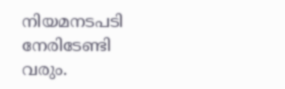നിയമനടപടി നേരിടേണ്ടി വരും.